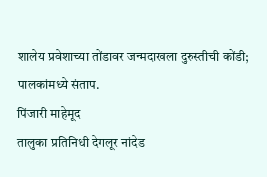शालेय प्रवेशाच्या तोंडावर जन्मदाखला दुरुस्तीची कोंडी; पालकांमध्ये संताप.
पिंजारी माहेमूद
तालुका प्रतिनिधी देगलूर नांदेड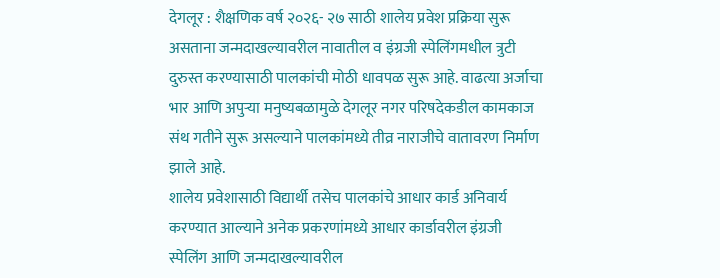देगलूर : शैक्षणिक वर्ष २०२६- २७ साठी शालेय प्रवेश प्रक्रिया सुरू असताना जन्मदाखल्यावरील नावातील व इंग्रजी स्पेलिंगमधील त्रुटी दुरुस्त करण्यासाठी पालकांची मोठी धावपळ सुरू आहे. वाढत्या अर्जाचा भार आणि अपुऱ्या मनुष्यबळामुळे देगलूर नगर परिषदेकडील कामकाज संथ गतीने सुरू असल्याने पालकांमध्ये तीव्र नाराजीचे वातावरण निर्माण झाले आहे.
शालेय प्रवेशासाठी विद्यार्थी तसेच पालकांचे आधार कार्ड अनिवार्य करण्यात आल्याने अनेक प्रकरणांमध्ये आधार कार्डावरील इंग्रजी स्पेलिंग आणि जन्मदाखल्यावरील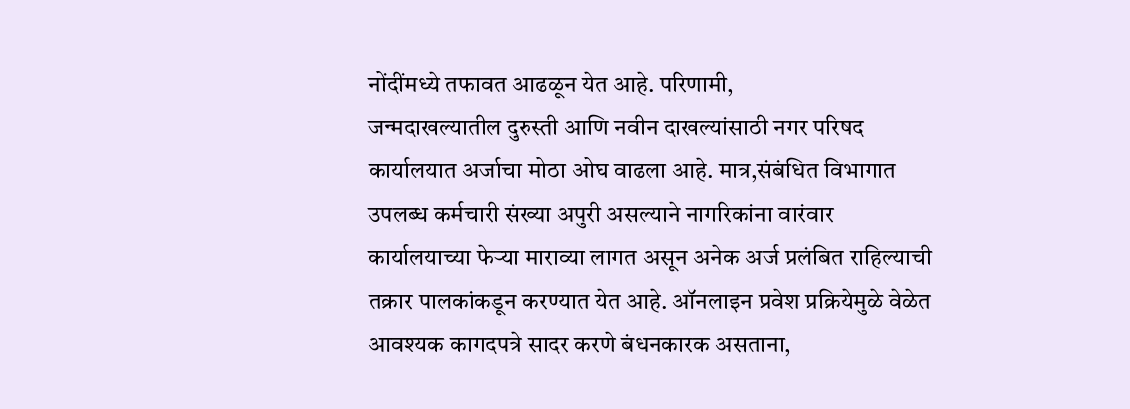नोंदींमध्ये तफावत आढळून येत आहे. परिणामी,
जन्मदाखल्यातील दुरुस्ती आणि नवीन दाखल्यांसाठी नगर परिषद कार्यालयात अर्जाचा मोठा ओघ वाढला आहे. मात्र,संबंधित विभागात उपलब्ध कर्मचारी संख्या अपुरी असल्याने नागरिकांना वारंवार कार्यालयाच्या फेऱ्या माराव्या लागत असून अनेक अर्ज प्रलंबित राहिल्याची तक्रार पालकांकडून करण्यात येत आहे. ऑनलाइन प्रवेश प्रक्रियेमुळे वेळेत आवश्यक कागदपत्रे सादर करणे बंधनकारक असताना,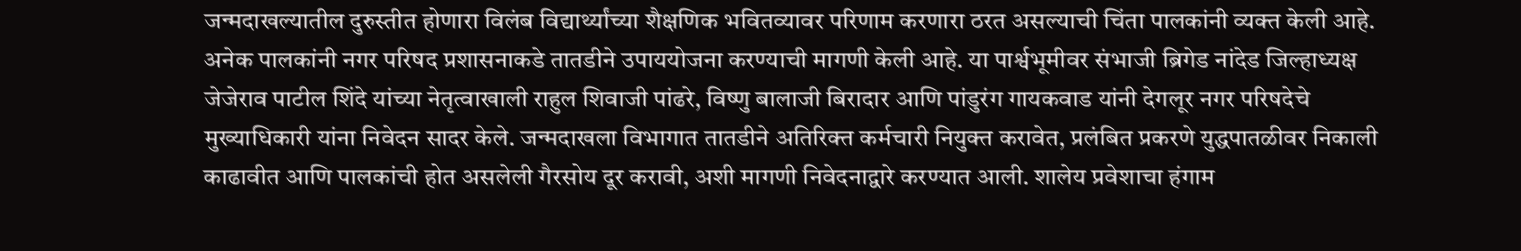जन्मदाखल्यातील दुरुस्तीत होणारा विलंब विद्यार्थ्यांच्या शैक्षणिक भवितव्यावर परिणाम करणारा ठरत असल्याची चिंता पालकांनी व्यक्त केली आहे. अनेक पालकांनी नगर परिषद प्रशासनाकडे तातडीने उपाययोजना करण्याची मागणी केली आहे. या पार्श्वभूमीवर संभाजी ब्रिगेड नांदेड जिल्हाध्यक्ष जेजेराव पाटील शिंदे यांच्या नेतृत्वाखाली राहुल शिवाजी पांढरे, विष्णु बालाजी बिरादार आणि पांडुरंग गायकवाड यांनी देगलूर नगर परिषदेचे मुख्याधिकारी यांना निवेदन सादर केले. जन्मदाखला विभागात तातडीने अतिरिक्त कर्मचारी नियुक्त करावेत, प्रलंबित प्रकरणे युद्धपातळीवर निकाली काढावीत आणि पालकांची होत असलेली गैरसोय दूर करावी, अशी मागणी निवेदनाद्वारे करण्यात आली. शालेय प्रवेशाचा हंगाम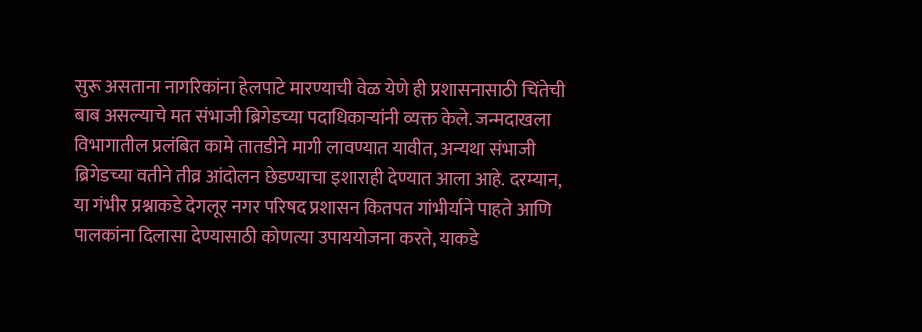सुरू असताना नागरिकांना हेलपाटे मारण्याची वेळ येणे ही प्रशासनासाठी चिंतेची बाब असल्याचे मत संभाजी ब्रिगेडच्या पदाधिकाऱ्यांनी व्यक्त केले. जन्मदाखला विभागातील प्रलंबित कामे तातडीने मागी लावण्यात यावीत, अन्यथा संभाजी ब्रिगेडच्या वतीने तीव्र आंदोलन छेडण्याचा इशाराही देण्यात आला आहे. दरम्यान, या गंभीर प्रश्नाकडे देगलूर नगर परिषद प्रशासन कितपत गांभीर्याने पाहते आणि पालकांना दिलासा देण्यासाठी कोणत्या उपाययोजना करते, याकडे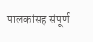पालकांसह संपूर्ण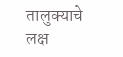तालुक्याचे लक्ष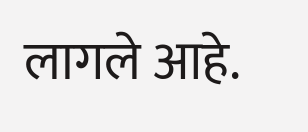लागले आहे.